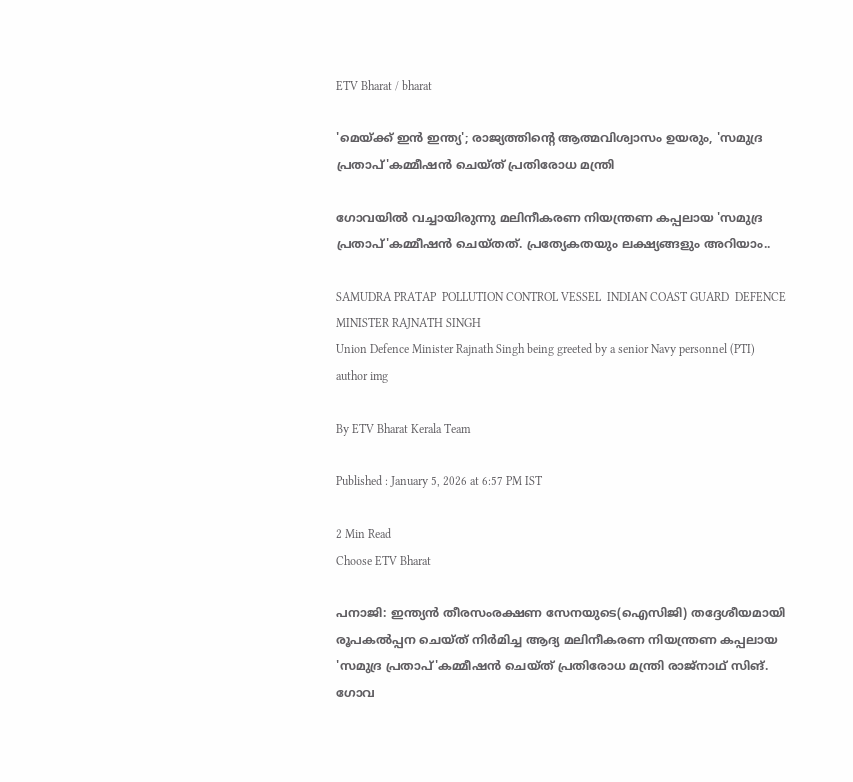ETV Bharat / bharat

'മെയ്ക്ക് ഇൻ ഇന്ത്യ'; രാജ്യത്തിൻ്റെ ആത്മവിശ്വാസം ഉയരും, 'സമുദ്ര പ്രതാപ്'കമ്മീഷൻ ചെയ്‌ത് പ്രതിരോധ മന്ത്രി

ഗോവയിൽ വച്ചായിരുന്നു മലിനീകരണ നിയന്ത്രണ കപ്പലായ 'സമുദ്ര പ്രതാപ്'കമ്മീഷൻ ചെയ്‌തത്. പ്രത്യേകതയും ലക്ഷ്യങ്ങളും അറിയാം..

SAMUDRA PRATAP  POLLUTION CONTROL VESSEL  INDIAN COAST GUARD  DEFENCE MINISTER RAJNATH SINGH
Union Defence Minister Rajnath Singh being greeted by a senior Navy personnel (PTI)
author img

By ETV Bharat Kerala Team

Published : January 5, 2026 at 6:57 PM IST

2 Min Read
Choose ETV Bharat

പനാജി: ഇന്ത്യൻ തീരസംരക്ഷണ സേനയുടെ(ഐസിജി) തദ്ദേശീയമായി രൂപകൽപ്പന ചെയ്‌ത് നിർമിച്ച ആദ്യ മലിനീകരണ നിയന്ത്രണ കപ്പലായ 'സമുദ്ര പ്രതാപ്'കമ്മീഷൻ ചെയ്‌ത് പ്രതിരോധ മന്ത്രി രാജ്‌നാഥ് സിങ്. ഗോവ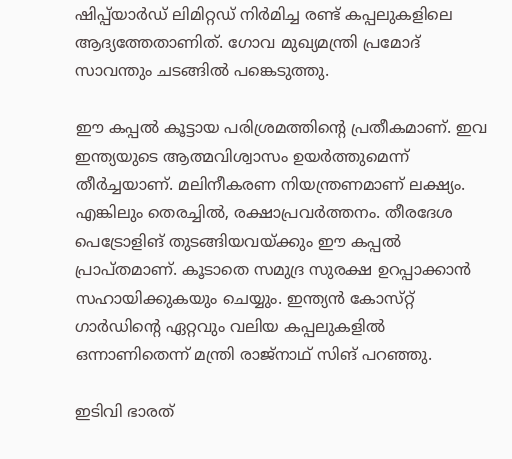ഷിപ്പ്‌യാർഡ് ലിമിറ്റഡ് നിർമിച്ച രണ്ട് കപ്പലുകളിലെ ആദ്യത്തേതാണിത്. ഗോവ മുഖ്യമന്ത്രി പ്രമോദ് സാവന്തും ചടങ്ങിൽ പങ്കെടുത്തു.

ഈ കപ്പൽ കൂട്ടായ പരിശ്രമത്തിൻ്റെ പ്രതീകമാണ്. ഇവ ഇന്ത്യയുടെ ആത്മവിശ്വാസം ഉയർത്തുമെന്ന് തീർച്ചയാണ്. മലിനീകരണ നിയന്ത്രണമാണ് ലക്ഷ്യം. എങ്കിലും തെരച്ചിൽ, രക്ഷാപ്രവർത്തനം. തീരദേശ പെട്രോളിങ് തുടങ്ങിയവയ്ക്കും ഈ കപ്പൽ പ്രാപ്‌തമാണ്. കൂടാതെ സമുദ്ര സുരക്ഷ ഉറപ്പാക്കാൻ സഹായിക്കുകയും ചെയ്യും. ഇന്ത്യൻ കോസ്‌റ്റ് ഗാർഡിൻ്റെ ഏറ്റവും വലിയ കപ്പലുകളിൽ ഒന്നാണിതെന്ന് മന്ത്രി രാജ്‌നാഥ് സിങ് പറഞ്ഞു.

ഇടിവി ഭാരത്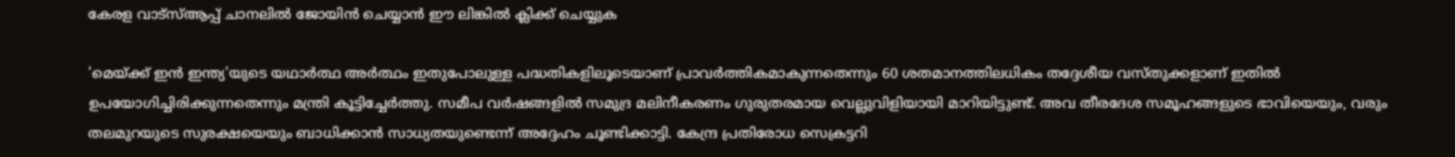കേരള വാട്‌സ്‌ആപ്പ് ചാനലില്‍ ജോയിന്‍ ചെയ്യാന്‍ ഈ ലിങ്കില്‍ ക്ലിക്ക് ചെയ്യുക

'മെയ്ക്ക് ഇൻ ഇന്ത്യ'യുടെ യഥാർത്ഥ അർത്ഥം ഇതുപോലുള്ള പദ്ധതികളിലൂടെയാണ് പ്രാവർത്തികമാകുന്നതെന്നും 60 ശതമാനത്തിലധികം തദ്ദേശീയ വസ്‌തുക്കളാണ് ഇതിൽ ഉപയോഗിച്ചിരിക്കുന്നതെന്നും മന്ത്രി കൂട്ടിച്ചേർത്തു. സമീപ വർഷങ്ങളിൽ സമുദ്ര മലിനീകരണം ഗുരുതരമായ വെല്ലുവിളിയായി മാറിയിട്ടുണ്ട്. അവ തീരദേശ സമൂഹങ്ങളുടെ ഭാവിയെയും, വരും തലമുറയുടെ സുരക്ഷയെയും ബാധിക്കാൻ സാധ്യതയുണ്ടെന്ന് അദ്ദേഹം ചൂണ്ടിക്കാട്ടി. കേന്ദ്ര പ്രതിരോധ സെക്രട്ടറി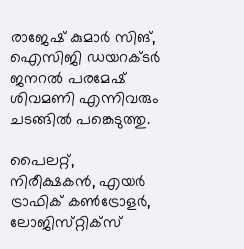രാജേഷ് കുമാർ സിങ്, ഐസിജി ഡയറക്‌ടർ ജനറൽ പരമേഷ് ശിവമണി എന്നിവരും ചടങ്ങിൽ പങ്കെടുത്തു.

പൈലറ്റ്, നിരീക്ഷകൻ, എയർ ട്രാഫിക് കൺട്രോളർ, ലോജിസ്‌റ്റിക്‌സ്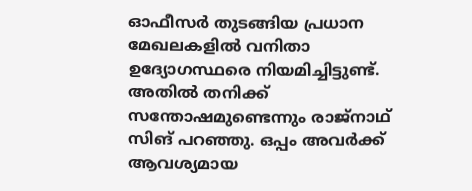ഓഫീസർ തുടങ്ങിയ പ്രധാന മേഖലകളിൽ വനിതാ ഉദ്യോഗസ്ഥരെ നിയമിച്ചിട്ടുണ്ട്. അതിൽ തനിക്ക് സന്തോഷമുണ്ടെന്നും രാജ്‌നാഥ് സിങ് പറഞ്ഞു. ഒപ്പം അവർക്ക് ആവശ്യമായ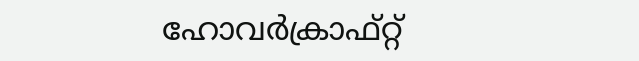ഹോവർക്രാഫ്റ്റ്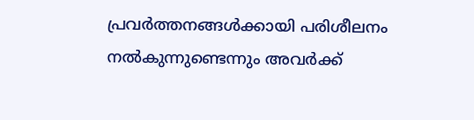പ്രവർത്തനങ്ങൾക്കായി പരിശീലനം നൽകുന്നുണ്ടെന്നും അവര്‍ക്ക്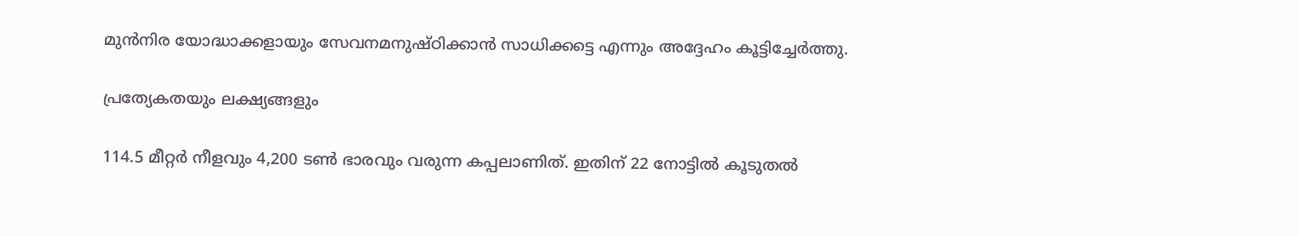മുൻനിര യോദ്ധാക്കളായും സേവനമനുഷ്‌ഠിക്കാൻ സാധിക്കട്ടെ എന്നും അദ്ദേഹം കൂട്ടിച്ചേർത്തു.

പ്രത്യേകതയും ലക്ഷ്യങ്ങളും

114.5 മീറ്റർ നീളവും 4,200 ടൺ ഭാരവും വരുന്ന കപ്പലാണിത്. ഇതിന് 22 നോട്ടിൽ കൂടുതൽ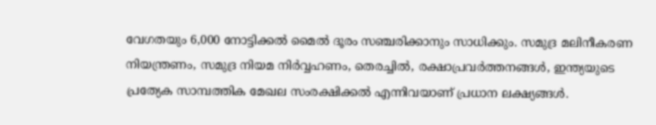വേഗതയും 6,000 നോട്ടിക്കൽ മൈൽ ദൂരം സഞ്ചരിക്കാനും സാധിക്കും. സമുദ്ര മലിനീകരണ നിയന്ത്രണം, സമുദ്ര നിയമ നിർവ്വഹണം, തെരച്ചിൽ, രക്ഷാപ്രവർത്തനങ്ങൾ, ഇന്ത്യയുടെ പ്രത്യേക സാമ്പത്തിക മേഖല സംരക്ഷിക്കൽ എന്നിവയാണ് പ്രധാന ലക്ഷ്യങ്ങൾ.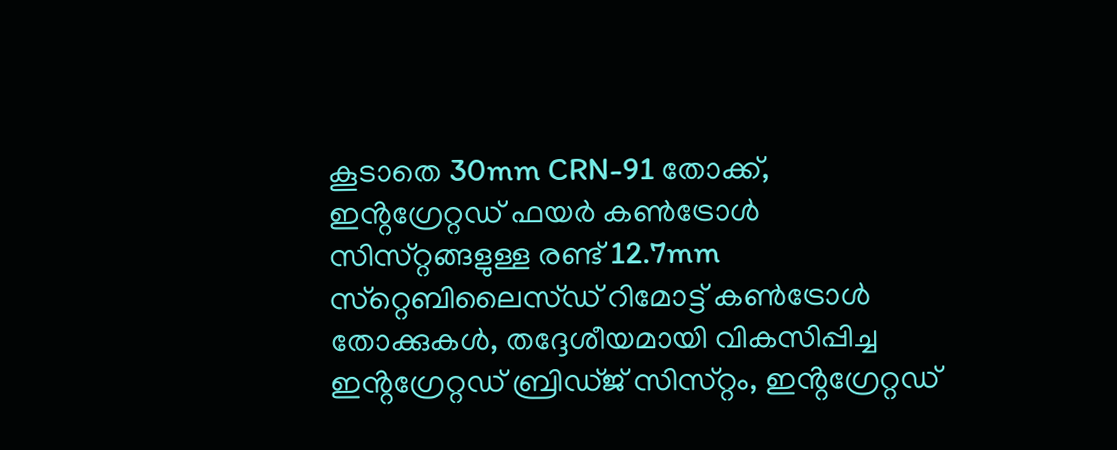കൂടാതെ 30mm CRN-91 തോക്ക്, ഇൻ്റഗ്രേറ്റഡ് ഫയർ കൺട്രോൾ സിസ്‌റ്റങ്ങളുള്ള രണ്ട് 12.7mm സ്‌റ്റെബിലൈസ്‌ഡ് റിമോട്ട് കൺട്രോൾ തോക്കുകൾ, തദ്ദേശീയമായി വികസിപ്പിച്ച ഇൻ്റഗ്രേറ്റഡ് ബ്രിഡ്‌ജ് സിസ്‌റ്റം, ഇൻ്റഗ്രേറ്റഡ്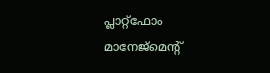പ്ലാറ്റ്ഫോം മാനേജ്മെൻ്റ്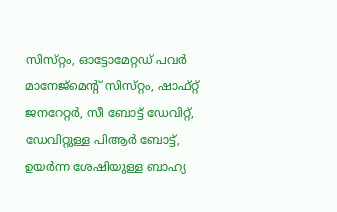സിസ്‌റ്റം, ഓട്ടോമേറ്റഡ് പവർ മാനേജ്മെൻ്റ് സിസ്‌റ്റം, ഷാഫ്റ്റ് ജനറേറ്റർ, സീ ബോട്ട് ഡേവിറ്റ്, ഡേവിറ്റുള്ള പിആർ ബോട്ട്, ഉയർന്ന ശേഷിയുള്ള ബാഹ്യ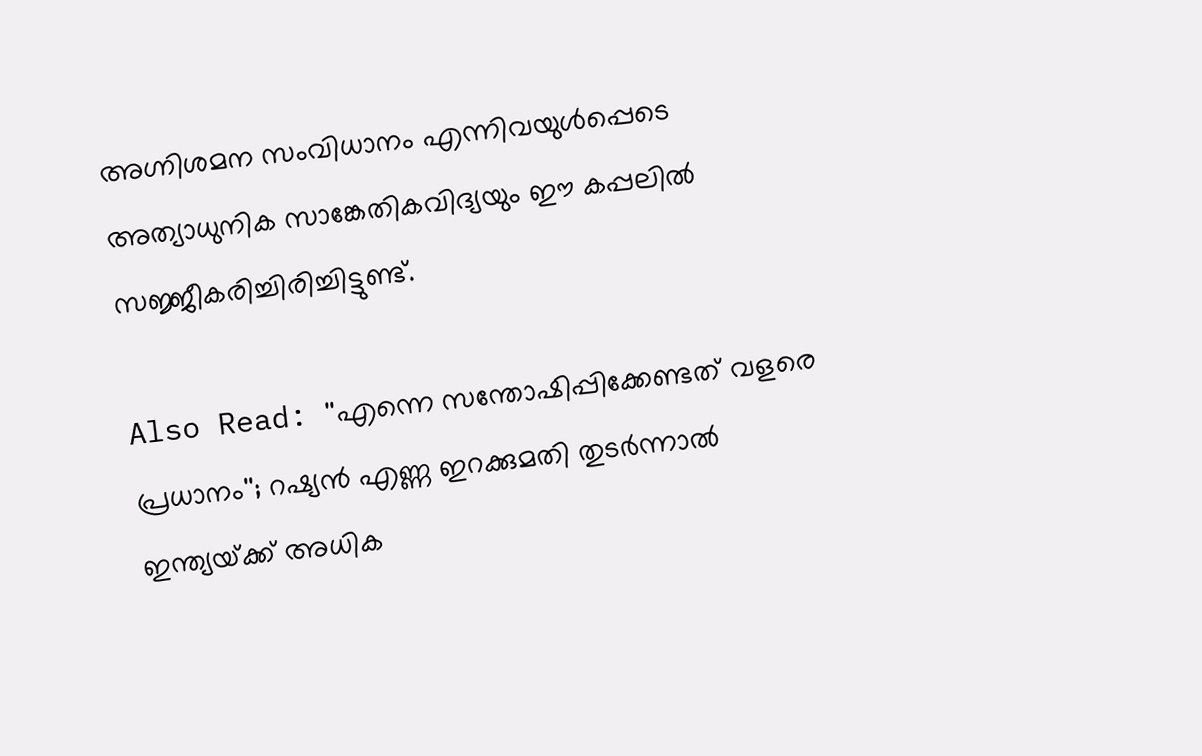അഗ്നിശമന സംവിധാനം എന്നിവയുൾപ്പെടെ അത്യാധുനിക സാങ്കേതികവിദ്യയും ഈ കപ്പലിൽ സജ്ജീകരിച്ചിരിച്ചിട്ടുണ്ട്.

Also Read: ''എന്നെ സന്തോഷിപ്പിക്കേണ്ടത് വളരെ പ്രധാനം''; റഷ്യൻ എണ്ണ ഇറക്കുമതി തുടർന്നാൽ ഇന്ത്യയ്‌ക്ക് അധിക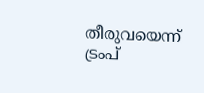തീരുവയെന്ന് ട്രംപ്